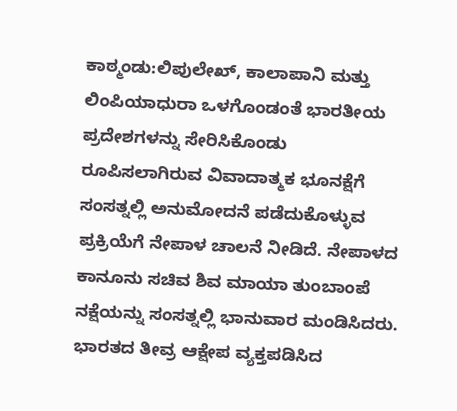ಕಾಠ್ಮಂಡು:ಲಿಪುಲೇಖ್, ಕಾಲಾಪಾನಿ ಮತ್ತು ಲಿಂಪಿಯಾಧುರಾ ಒಳಗೊಂಡಂತೆ ಭಾರತೀಯ ಪ್ರದೇಶಗಳನ್ನು ಸೇರಿಸಿಕೊಂಡು ರೂಪಿಸಲಾಗಿರುವ ವಿವಾದಾತ್ಮಕ ಭೂನಕ್ಷೆಗೆ ಸಂಸತ್ನಲ್ಲಿ ಅನುಮೋದನೆ ಪಡೆದುಕೊಳ್ಳುವ ಪ್ರಕ್ರಿಯೆಗೆ ನೇಪಾಳ ಚಾಲನೆ ನೀಡಿದೆ. ನೇಪಾಳದ ಕಾನೂನು ಸಚಿವ ಶಿವ ಮಾಯಾ ತುಂಬಾಂಪೆ ನಕ್ಷೆಯನ್ನು ಸಂಸತ್ನಲ್ಲಿ ಭಾನುವಾರ ಮಂಡಿಸಿದರು. ಭಾರತದ ತೀವ್ರ ಆಕ್ಷೇಪ ವ್ಯಕ್ತಪಡಿಸಿದ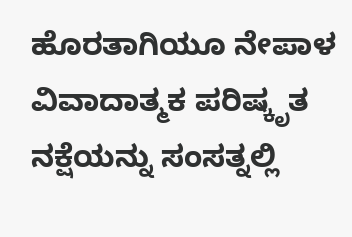ಹೊರತಾಗಿಯೂ ನೇಪಾಳ ವಿವಾದಾತ್ಮಕ ಪರಿಷ್ಕೃತ ನಕ್ಷೆಯನ್ನು ಸಂಸತ್ನಲ್ಲಿ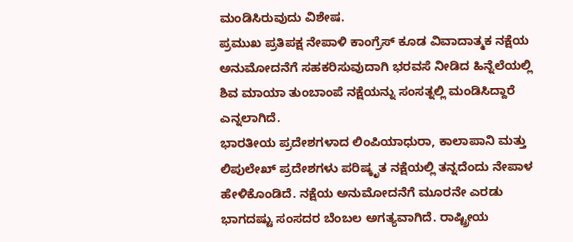ಮಂಡಿಸಿರುವುದು ವಿಶೇಷ.
ಪ್ರಮುಖ ಪ್ರತಿಪಕ್ಷ ನೇಪಾಳಿ ಕಾಂಗ್ರೆಸ್ ಕೂಡ ವಿವಾದಾತ್ಮಕ ನಕ್ಷೆಯ ಅನುಮೋದನೆಗೆ ಸಹಕರಿಸುವುದಾಗಿ ಭರವಸೆ ನೀಡಿದ ಹಿನ್ನೆಲೆಯಲ್ಲಿ ಶಿವ ಮಾಯಾ ತುಂಬಾಂಪೆ ನಕ್ಷೆಯನ್ನು ಸಂಸತ್ನಲ್ಲಿ ಮಂಡಿಸಿದ್ದಾರೆ ಎನ್ನಲಾಗಿದೆ.
ಭಾರತೀಯ ಪ್ರದೇಶಗಳಾದ ಲಿಂಪಿಯಾಧುರಾ, ಕಾಲಾಪಾನಿ ಮತ್ತು ಲಿಪುಲೇಖ್ ಪ್ರದೇಶಗಳು ಪರಿಷ್ಕೃತ ನಕ್ಷೆಯಲ್ಲಿ ತನ್ನದೆಂದು ನೇಪಾಳ ಹೇಳಿಕೊಂಡಿದೆ. ನಕ್ಷೆಯ ಅನುಮೋದನೆಗೆ ಮೂರನೇ ಎರಡು ಭಾಗದಷ್ಟು ಸಂಸದರ ಬೆಂಬಲ ಅಗತ್ಯವಾಗಿದೆ. ರಾಷ್ಟ್ರೀಯ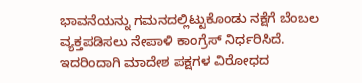ಭಾವನೆಯನ್ನು ಗಮನದಲ್ಲಿಟ್ಟುಕೊಂಡು ನಕ್ಷೆಗೆ ಬೆಂಬಲ ವ್ಯಕ್ತಪಡಿಸಲು ನೇಪಾಳಿ ಕಾಂಗ್ರೆಸ್ ನಿರ್ಧರಿಸಿದೆ. ಇದರಿಂದಾಗಿ ಮಾದೇಶ ಪಕ್ಷಗಳ ವಿರೋಧದ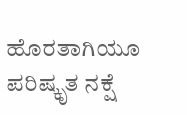ಹೊರತಾಗಿಯೂ ಪರಿಷ್ಕೃತ ನಕ್ಷೆ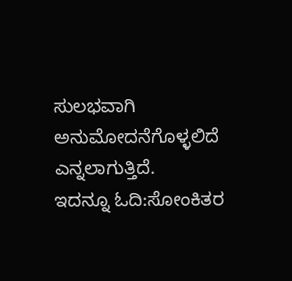ಸುಲಭವಾಗಿ ಅನುಮೋದನೆಗೊಳ್ಳಲಿದೆ ಎನ್ನಲಾಗುತ್ತಿದೆ.
ಇದನ್ನೂ ಓದಿ:ಸೋಂಕಿತರ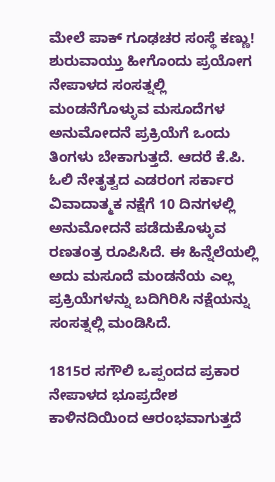ಮೇಲೆ ಪಾಕ್ ಗೂಢಚರ ಸಂಸ್ಥೆ ಕಣ್ಣು! ಶುರುವಾಯ್ತು ಹೀಗೊಂದು ಪ್ರಯೋಗ
ನೇಪಾಳದ ಸಂಸತ್ನಲ್ಲಿ ಮಂಡನೆಗೊಳ್ಳುವ ಮಸೂದೆಗಳ ಅನುಮೋದನೆ ಪ್ರಕ್ರಿಯೆಗೆ ಒಂದು ತಿಂಗಳು ಬೇಕಾಗುತ್ತದೆ. ಆದರೆ ಕೆ.ಪಿ. ಓಲಿ ನೇತೃತ್ವದ ಎಡರಂಗ ಸರ್ಕಾರ ವಿವಾದಾತ್ಮಕ ನಕ್ಷೆಗೆ 10 ದಿನಗಳಲ್ಲಿ ಅನುಮೋದನೆ ಪಡೆದುಕೊಳ್ಳುವ ರಣತಂತ್ರ ರೂಪಿಸಿದೆ. ಈ ಹಿನ್ನೆಲೆಯಲ್ಲಿ ಅದು ಮಸೂದೆ ಮಂಡನೆಯ ಎಲ್ಲ ಪ್ರಕ್ರಿಯೆಗಳನ್ನು ಬದಿಗಿರಿಸಿ ನಕ್ಷೆಯನ್ನು ಸಂಸತ್ನಲ್ಲಿ ಮಂಡಿಸಿದೆ.

1815ರ ಸಗೌಲಿ ಒಪ್ಪಂದದ ಪ್ರಕಾರ ನೇಪಾಳದ ಭೂಪ್ರದೇಶ ಕಾಳಿನದಿಯಿಂದ ಆರಂಭವಾಗುತ್ತದೆ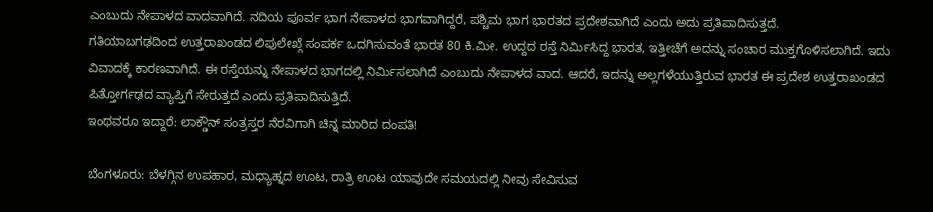ಎಂಬುದು ನೇಪಾಳದ ವಾದವಾಗಿದೆ. ನದಿಯ ಪೂರ್ವ ಭಾಗ ನೇಪಾಳದ ಭಾಗವಾಗಿದ್ದರೆ, ಪಶ್ಚಿಮ ಭಾಗ ಭಾರತದ ಪ್ರದೇಶವಾಗಿದೆ ಎಂದು ಅದು ಪ್ರತಿಪಾದಿಸುತ್ತದೆ.
ಗತಿಯಾಬಗಢದಿಂದ ಉತ್ತರಾಖಂಡದ ಲಿಪುಲೇಖ್ಗೆ ಸಂಪರ್ಕ ಒದಗಿಸುವಂತೆ ಭಾರತ 80 ಕಿ.ಮೀ. ಉದ್ದದ ರಸ್ತೆ ನಿರ್ಮಿಸಿದ್ದ ಭಾರತ, ಇತ್ತೀಚೆಗೆ ಅದನ್ನು ಸಂಚಾರ ಮುಕ್ತಗೊಳಿಸಲಾಗಿದೆ. ಇದು ವಿವಾದಕ್ಕೆ ಕಾರಣವಾಗಿದೆ. ಈ ರಸ್ತೆಯನ್ನು ನೇಪಾಳದ ಭಾಗದಲ್ಲಿ ನಿರ್ಮಿಸಲಾಗಿದೆ ಎಂಬುದು ನೇಪಾಳದ ವಾದ. ಆದರೆ, ಇದನ್ನು ಅಲ್ಲಗಳೆಯುತ್ತಿರುವ ಭಾರತ ಈ ಪ್ರದೇಶ ಉತ್ತರಾಖಂಡದ ಪಿತ್ತೋರ್ಗಢದ ವ್ಯಾಪ್ತಿಗೆ ಸೇರುತ್ತದೆ ಎಂದು ಪ್ರತಿಪಾದಿಸುತ್ತಿದೆ.
ಇಂಥವರೂ ಇದ್ದಾರೆ: ಲಾಕ್ಡೌನ್ ಸಂತ್ರಸ್ತರ ನೆರವಿಗಾಗಿ ಚಿನ್ನ ಮಾರಿದ ದಂಪತಿ!

ಬೆಂಗಳೂರು: ಬೆಳಗ್ಗಿನ ಉಪಹಾರ, ಮಧ್ಯಾಹ್ನದ ಊಟ, ರಾತ್ರಿ ಊಟ ಯಾವುದೇ ಸಮಯದಲ್ಲಿ ನೀವು ಸೇವಿಸುವ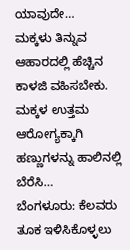ಯಾವುದೇ…
ಮಕ್ಕಳು ತಿನ್ನುವ ಆಹಾರದಲ್ಲಿ ಹೆಚ್ಚಿನ ಕಾಳಜಿ ವಹಿಸಬೇಕು. ಮಕ್ಕಳ ಉತ್ತಮ ಆರೋಗ್ಯಕ್ಕಾಗಿ ಹಣ್ಣುಗಳನ್ನು ಹಾಲಿನಲ್ಲಿ ಬೆರೆಸಿ…
ಬೆಂಗಳೂರು: ಕೆಲವರು ತೂಕ ಇಳಿಸಿಕೊಳ್ಳಲು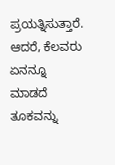ಪ್ರಯತ್ನಿಸುತ್ತಾರೆ. ಆದರೆ, ಕೆಲವರು ಏನನ್ನೂ ಮಾಡದೆ ತೂಕವನ್ನು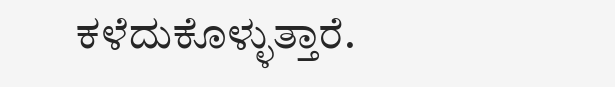ಕಳೆದುಕೊಳ್ಳುತ್ತಾರೆ.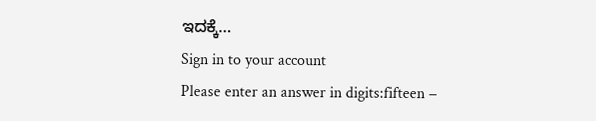ಇದಕ್ಕೆ…
Sign in to your account
Please enter an answer in digits:fifteen −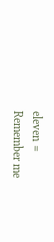eleven =
Remember me